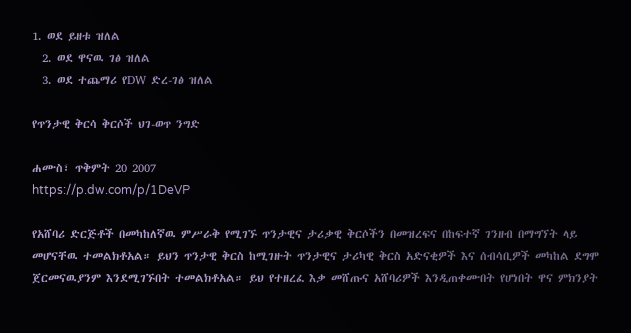1. ወደ ይዘቱ ዝለል
  2. ወደ ዋናዉ ገፅ ዝለል
  3. ወደ ተጨማሪ የDW ድረ-ገፅ ዝለል

የጥንታዊ ቅርሳ ቅርሶች ህገ-ወጥ ንግድ

ሐሙስ፣ ጥቅምት 20 2007
https://p.dw.com/p/1DeVP

የአሸባሪ ድርጅቶች በመካከለኛዉ ምሥራቅ የሚገኙ ጥንታዊና ታሪቃዊ ቅርሶችን በመዝረፍና በከፍተኛ ገንዘብ በማግኘት ላይ መሆናቸዉ ተመልክቶአል። ይህን ጥንታዊ ቅርስ ከሚገዙት ጥንታዊና ታሪካዊ ቅርስ አድናቂዎች እና ሰብሳቢዎች መካከል ደግሞ ጀርመናዉያንም እንደሚገኙበት ተመልክቶአል። ይህ የተዘረፈ እቃ መሸጡና አሸባሪዎች እንዲጠቀሙበት የሆነበት ዋና ምክንያት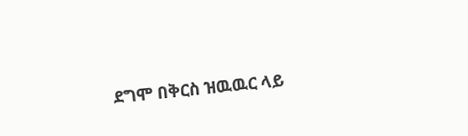ደግሞ በቅርስ ዝዉዉር ላይ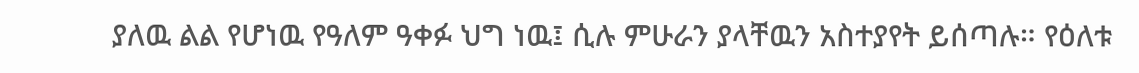ያለዉ ልል የሆነዉ የዓለም ዓቀፉ ህግ ነዉ፤ ሲሉ ምሁራን ያላቸዉን አስተያየት ይሰጣሉ። የዕለቱ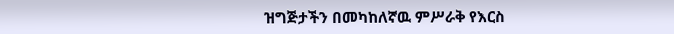ዝግጅታችን በመካከለኛዉ ምሥራቅ የእርስ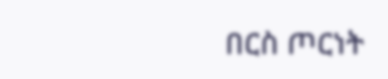በርስ ጦርነት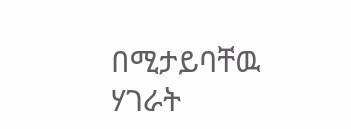በሚታይባቸዉ ሃገራት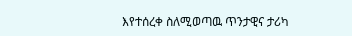እየተሰረቀ ስለሚወጣዉ ጥንታዊና ታሪካ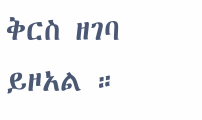ቅርስ ዘገባ ይዞአል ።